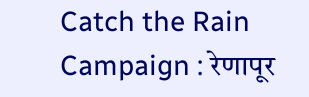Catch the Rain Campaign : रेणापूर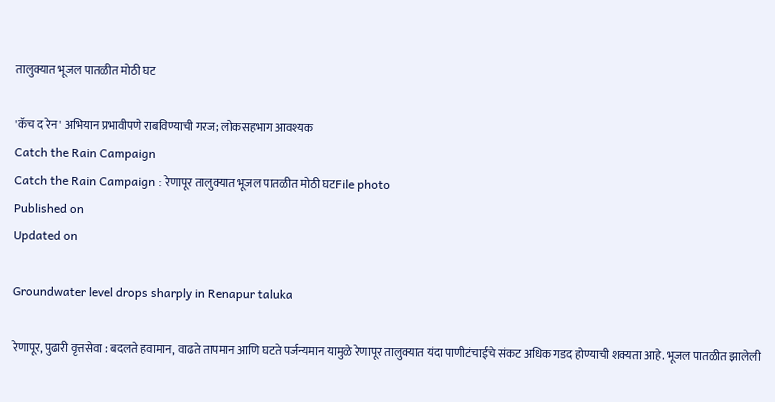तालुक्यात भूजल पातळीत मोठी घट

'कॅच द रेन' अभियान प्रभावीपणे राबविण्याची गरज; लोकसहभाग आवश्यक
Catch the Rain Campaign
Catch the Rain Campaign : रेणापूर तालुक्यात भूजल पातळीत मोठी घटFile photo
Published on
Updated on

Groundwater level drops sharply in Renapur taluka

रेणापूर, पुढारी वृत्तसेवा : बदलते हवामान, वाढते तापमान आणि घटते पर्जन्यमान यामुळे रेणापूर तालुक्यात यंदा पाणीटंचाईचे संकट अधिक गडद होण्याची शक्यता आहे. भूजल पातळीत झालेली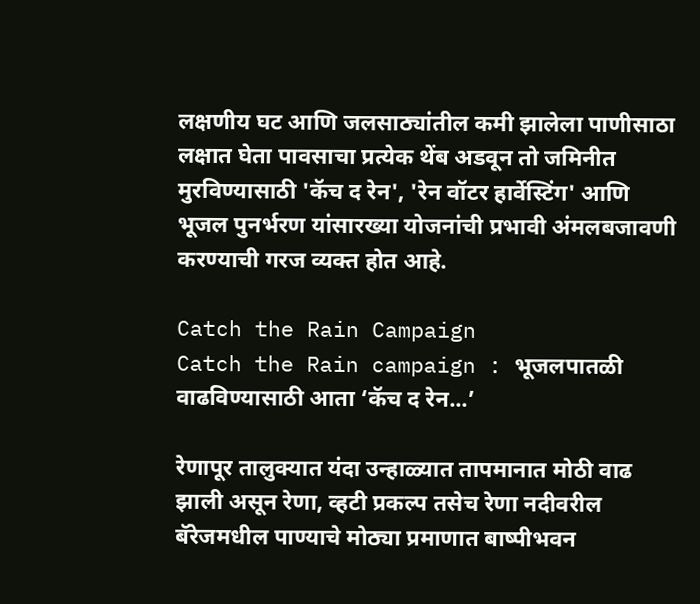लक्षणीय घट आणि जलसाठ्यांतील कमी झालेला पाणीसाठा लक्षात घेता पावसाचा प्रत्येक थेंब अडवून तो जमिनीत मुरविण्यासाठी 'कॅच द रेन', 'रेन वॉटर हार्वेस्टिंग' आणि भूजल पुनर्भरण यांसारख्या योजनांची प्रभावी अंमलबजावणी करण्याची गरज व्यक्त होत आहे.

Catch the Rain Campaign
Catch the Rain campaign : भूजलपातळी वाढविण्यासाठी आता ‌‘कॅच द रेन...’

रेणापूर तालुक्यात यंदा उन्हाळ्यात तापमानात मोठी वाढ झाली असून रेणा, व्हटी प्रकल्प तसेच रेणा नदीवरील बॅरेजमधील पाण्याचे मोठ्या प्रमाणात बाष्पीभवन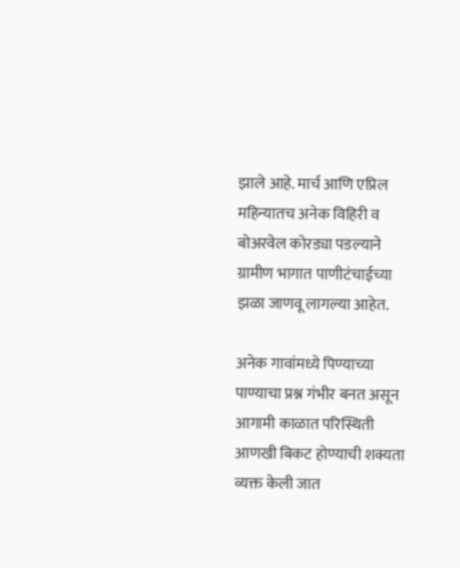झाले आहे. मार्च आणि एप्रिल महिन्यातच अनेक विहिरी व बोअरवेल कोरड्या पडल्याने ग्रामीण भागात पाणीटंचाईच्या झळा जाणवू लागल्या आहेत.

अनेक गावांमध्ये पिण्याच्या पाण्याचा प्रश्न गंभीर बनत असून आगामी काळात परिस्थिती आणखी बिकट होण्याची शक्यता व्यक्त केली जात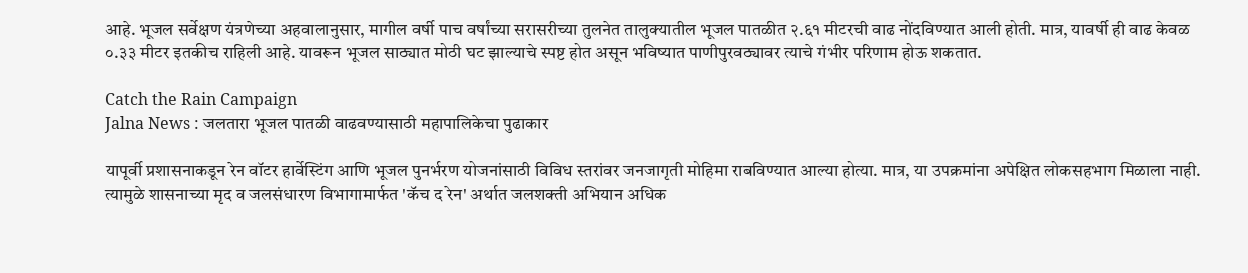आहे. भूजल सर्वेक्षण यंत्रणेच्या अहवालानुसार, मागील वर्षी पाच वर्षांच्या सरासरीच्या तुलनेत तालुक्यातील भूजल पातळीत २.६१ मीटरची वाढ नोंदविण्यात आली होती. मात्र, यावर्षी ही वाढ केवळ ०.३३ मीटर इतकीच राहिली आहे. यावरून भूजल साठ्यात मोठी घट झाल्याचे स्पष्ट होत असून भविष्यात पाणीपुरवठ्यावर त्याचे गंभीर परिणाम होऊ शकतात.

Catch the Rain Campaign
Jalna News : जलतारा भूजल पातळी वाढवण्यासाठी महापालिकेचा पुढाकार

यापूर्वी प्रशासनाकडून रेन वॉटर हार्वेस्टिंग आणि भूजल पुनर्भरण योजनांसाठी विविध स्तरांवर जनजागृती मोहिमा राबविण्यात आल्या होत्या. मात्र, या उपक्रमांना अपेक्षित लोकसहभाग मिळाला नाही. त्यामुळे शासनाच्या मृद व जलसंधारण विभागामार्फत 'कॅच द रेन' अर्थात जलशक्ती अभियान अधिक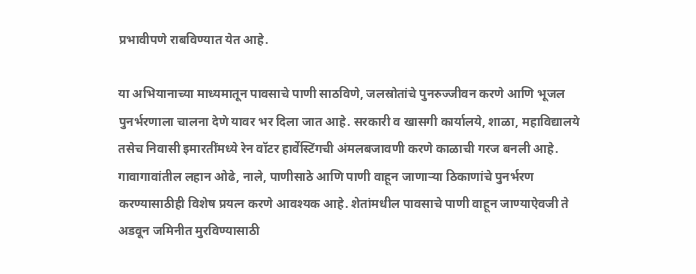प्रभावीपणे राबविण्यात येत आहे.

या अभियानाच्या माध्यमातून पावसाचे पाणी साठविणे, जलस्रोतांचे पुनरुज्जीवन करणे आणि भूजल पुनर्भरणाला चालना देणे यावर भर दिला जात आहे. सरकारी व खासगी कार्यालये, शाळा, महाविद्यालये तसेच निवासी इमारतींमध्ये रेन वॉटर हार्वेस्टिंगची अंमलबजावणी करणे काळाची गरज बनली आहे. गावागावांतील लहान ओढे, नाले, पाणीसाठे आणि पाणी वाहून जाणाऱ्या ठिकाणांचे पुनर्भरण करण्यासाठीही विशेष प्रयत्न करणे आवश्यक आहे. शेतांमधील पावसाचे पाणी वाहून जाण्याऐवजी ते अडवून जमिनीत मुरविण्यासाठी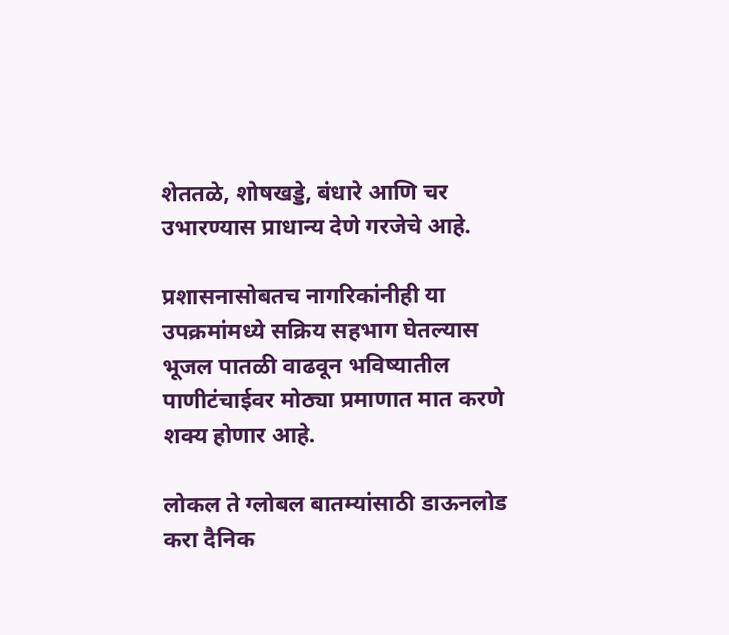शेततळे, शोषखड्डे, बंधारे आणि चर उभारण्यास प्राधान्य देणे गरजेचे आहे.

प्रशासनासोबतच नागरिकांनीही या उपक्रमांमध्ये सक्रिय सहभाग घेतल्यास भूजल पातळी वाढवून भविष्यातील पाणीटंचाईवर मोठ्या प्रमाणात मात करणे शक्य होणार आहे.

लोकल ते ग्लोबल बातम्यांसाठी डाऊनलोड करा दैनिक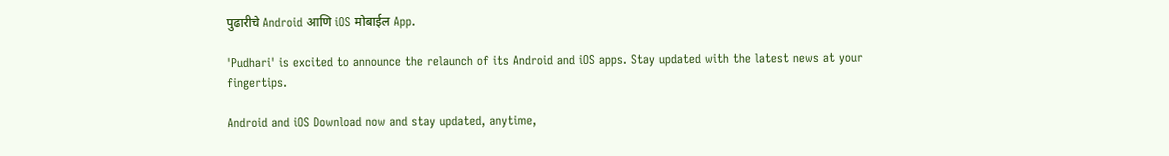पुढारीचे Android आणि iOS मोबाईल App.

'Pudhari' is excited to announce the relaunch of its Android and iOS apps. Stay updated with the latest news at your fingertips.

Android and iOS Download now and stay updated, anytime,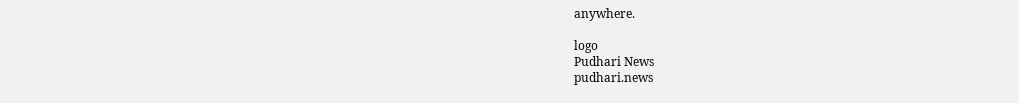anywhere.

logo
Pudhari News
pudhari.news